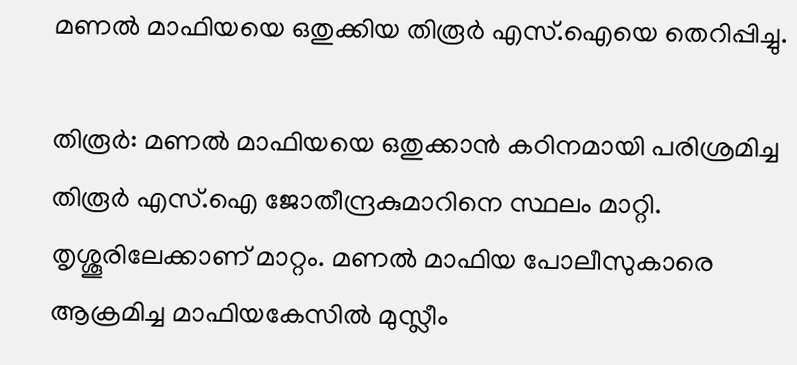മണല്‍ മാഫിയയെ ഒതുക്കിയ തിരൂര്‍ എസ്.ഐയെ തെറിപ്പിച്ചു.

തിരൂര്‍: മണല്‍ മാഫിയയെ ഒതുക്കാന്‍ കഠിനമായി പരിശ്രമിച്ച തിരൂര്‍ എസ്.ഐ ജോതീന്ദ്രകുമാറിനെ സ്ഥലം മാറ്റി. തൃശ്ശൂരിലേക്കാണ് മാറ്റം. മണല്‍ മാഫിയ പോലീസുകാരെ ആക്രമിച്ച മാഫിയകേസില്‍ മുസ്ലീം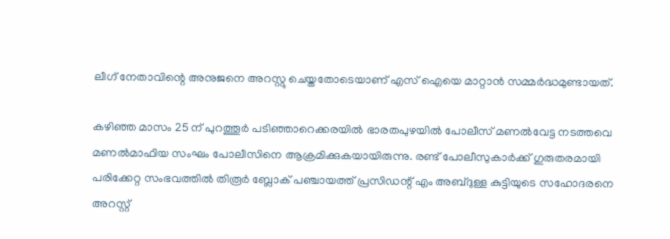ലീഗ് നേതാവിന്റെ അനുജനെ അറസ്റ്റു ചെയ്തതോടെയാണ് എസ് ഐയെ മാറ്റാന്‍ സമ്മര്‍ദ്ധമുണ്ടായത്.

കഴിഞ്ഞ മാസം 25 ന് പുറത്തൂര്‍ പടിഞ്ഞാറെക്കരയില്‍ ഭാരതപുഴയില്‍ പോലീസ് മണല്‍വേട്ട നടത്തവെ മണല്‍മാഫിയ സംഘം പോലീസിനെ ആക്രമിക്കുകയായിരുന്നു. രണ്ട് പോലീസുകാര്‍ക്ക് ഗുരുതരമായി പരിക്കേറ്റ സംഭവത്തില്‍ തിരൂര്‍ ബ്ലോക് പഞ്ചായത്ത് പ്രസിഡന്റ് എം അബ്ദുള്ള കുട്ടിയുടെ സഹോദരനെ അറസ്റ്റ്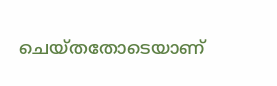ചെയ്തതോടെയാണ്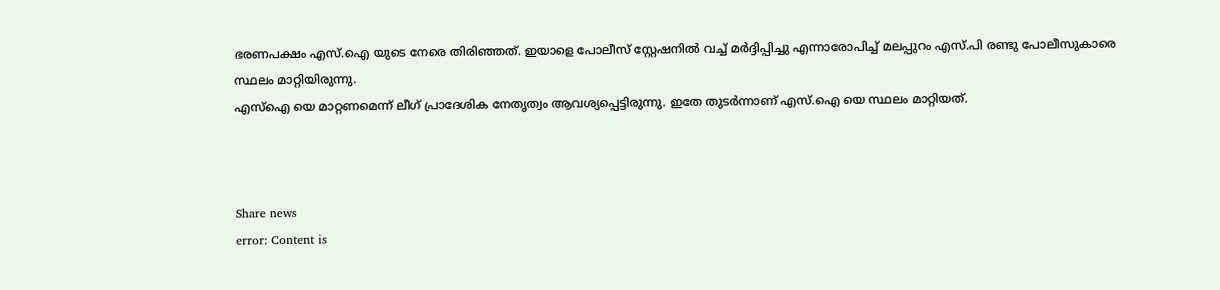ഭരണപക്ഷം എസ്.ഐ യുടെ നേരെ തിരിഞ്ഞത്. ഇയാളെ പോലീസ് സ്റ്റേഷനില്‍ വച്ച് മര്‍ദ്ദിപ്പിച്ചു എന്നാരോപിച്ച് മലപ്പുറം എസ്.പി രണ്ടു പോലീസുകാരെ സ്ഥലം മാറ്റിയിരുന്നു.
എസ്‌ഐ യെ മാറ്റണമെന്ന് ലീഗ് പ്രാദേശിക നേതൃത്വം ആവശ്യപ്പെട്ടിരുന്നു. ഇതേ തുടര്‍ന്നാണ് എസ്.ഐ യെ സ്ഥലം മാറ്റിയത്.



Share news
error: Content is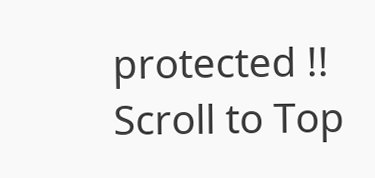protected !!
Scroll to Top